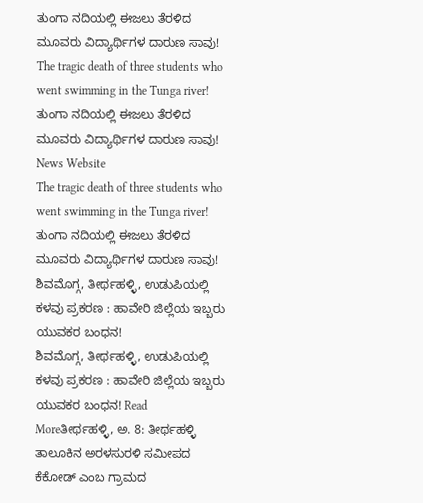ತುಂಗಾ ನದಿಯಲ್ಲಿ ಈಜಲು ತೆರಳಿದ ಮೂವರು ವಿದ್ಯಾರ್ಥಿಗಳ ದಾರುಣ ಸಾವು!
The tragic death of three students who went swimming in the Tunga river!
ತುಂಗಾ ನದಿಯಲ್ಲಿ ಈಜಲು ತೆರಳಿದ ಮೂವರು ವಿದ್ಯಾರ್ಥಿಗಳ ದಾರುಣ ಸಾವು!
News Website
The tragic death of three students who went swimming in the Tunga river!
ತುಂಗಾ ನದಿಯಲ್ಲಿ ಈಜಲು ತೆರಳಿದ ಮೂವರು ವಿದ್ಯಾರ್ಥಿಗಳ ದಾರುಣ ಸಾವು!
ಶಿವಮೊಗ್ಗ, ತೀರ್ಥಹಳ್ಳಿ, ಉಡುಪಿಯಲ್ಲಿ ಕಳವು ಪ್ರಕರಣ : ಹಾವೇರಿ ಜಿಲ್ಲೆಯ ಇಬ್ಬರು ಯುವಕರ ಬಂಧನ!
ಶಿವಮೊಗ್ಗ, ತೀರ್ಥಹಳ್ಳಿ, ಉಡುಪಿಯಲ್ಲಿ ಕಳವು ಪ್ರಕರಣ : ಹಾವೇರಿ ಜಿಲ್ಲೆಯ ಇಬ್ಬರು ಯುವಕರ ಬಂಧನ! Read Moreತೀರ್ಥಹಳ್ಳಿ, ಅ. 8: ತೀರ್ಥಹಳ್ಳಿ ತಾಲೂಕಿನ ಅರಳಸುರಳಿ ಸಮೀಪದ ಕೆಕೋಡ್ ಎಂಬ ಗ್ರಾಮದ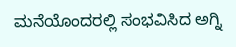ಮನೆಯೊಂದರಲ್ಲಿ ಸಂಭವಿಸಿದ ಅಗ್ನಿ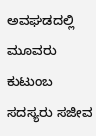ಅವಘಡದಲ್ಲಿ ಮೂವರು ಕುಟುಂಬ ಸದಸ್ಯರು ಸಜೀವ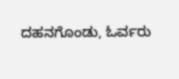ದಹನಗೊಂಡು, ಓರ್ವರು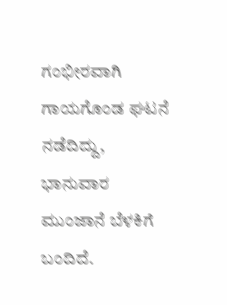ಗಂಭೀರವಾಗಿ ಗಾಯಗೊಂಡ ಘಟನೆ ನಡೆದಿದ್ದು, ಭಾನುವಾರ ಮುಂಜಾನೆ ಬೆಳಕಿಗೆ ಬಂದಿದೆ.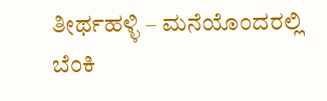ತೀರ್ಥಹಳ್ಳಿ – ಮನೆಯೊಂದರಲ್ಲಿ ಬೆಂಕಿ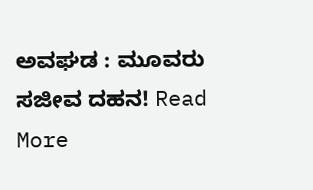ಅವಘಡ : ಮೂವರು ಸಜೀವ ದಹನ! Read More